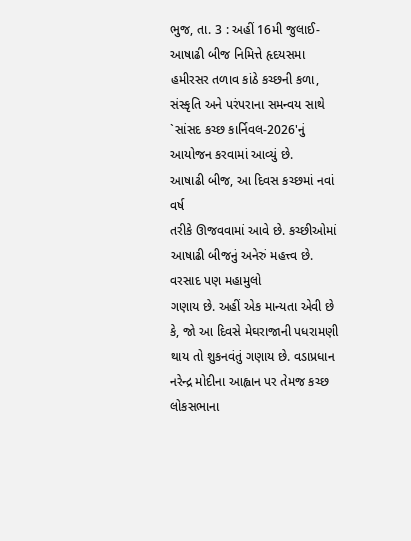ભુજ, તા. 3 : અહીં 16મી જુલાઈ-આષાઢી બીજ નિમિત્તે હૃદયસમા હમીરસર તળાવ કાંઠે કચ્છની કળા, સંસ્કૃતિ અને પરંપરાના સમન્વય સાથે `સાંસદ કચ્છ કાર્નિવલ-2026'નું આયોજન કરવામાં આવ્યું છે.
આષાઢી બીજ, આ દિવસ કચ્છમાં નવાં વર્ષ
તરીકે ઊજવવામાં આવે છે. કચ્છીઓમાં આષાઢી બીજનું અનેરું મહત્ત્વ છે. વરસાદ પણ મહામુલો
ગણાય છે. અહીં એક માન્યતા એવી છે કે, જો આ દિવસે મેઘરાજાની પધરામણી
થાય તો શુકનવંતું ગણાય છે. વડાપ્રધાન નરેન્દ્ર મોદીના આહ્વાન પર તેમજ કચ્છ લોકસભાના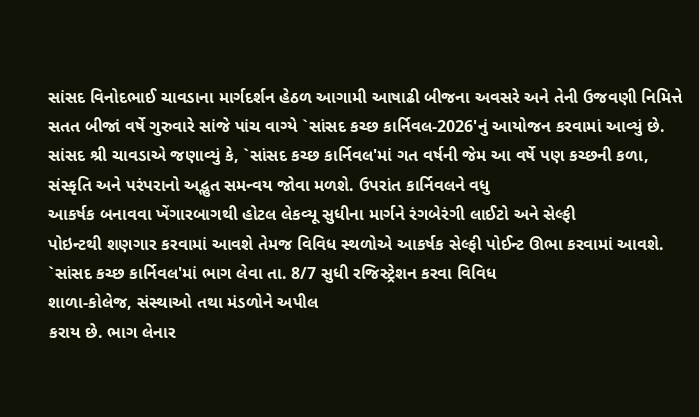સાંસદ વિનોદભાઈ ચાવડાના માર્ગદર્શન હેઠળ આગામી આષાઢી બીજના અવસરે અને તેની ઉજવણી નિમિત્તે
સતત બીજાં વર્ષે ગુરુવારે સાંજે પાંચ વાગ્યે `સાંસદ કચ્છ કાર્નિવલ-2026'નું આયોજન કરવામાં આવ્યું છે.
સાંસદ શ્રી ચાવડાએ જણાવ્યું કે, `સાંસદ કચ્છ કાર્નિવલ'માં ગત વર્ષની જેમ આ વર્ષે પણ કચ્છની કળા,
સંસ્કૃતિ અને પરંપરાનો અદ્ભુત સમન્વય જોવા મળશે. ઉપરાંત કાર્નિવલને વધુ
આકર્ષક બનાવવા ખેંગારબાગથી હોટલ લેકવ્યૂ સુધીના માર્ગને રંગબેરંગી લાઈટો અને સેલ્ફી
પોઇન્ટથી શણગાર કરવામાં આવશે તેમજ વિવિધ સ્થળોએ આકર્ષક સેલ્ફી પોઈન્ટ ઊભા કરવામાં આવશે.
`સાંસદ કચ્છ કાર્નિવલ'માં ભાગ લેવા તા. 8/7 સુધી રજિસ્ટ્રેશન કરવા વિવિધ
શાળા-કોલેજ, સંસ્થાઓ તથા મંડળોને અપીલ
કરાય છે. ભાગ લેનાર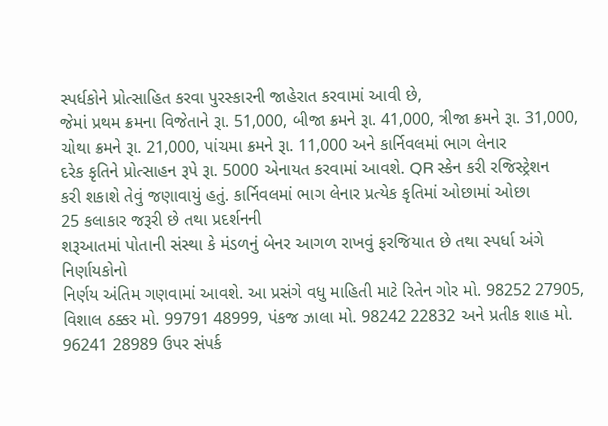સ્પર્ધકોને પ્રોત્સાહિત કરવા પુરસ્કારની જાહેરાત કરવામાં આવી છે,
જેમાં પ્રથમ ક્રમના વિજેતાને રૂા. 51,000, બીજા ક્રમને રૂા. 41,000, ત્રીજા ક્રમને રૂા. 31,000, ચોથા ક્રમને રૂા. 21,000, પાંચમા ક્રમને રૂા. 11,000 અને કાર્નિવલમાં ભાગ લેનાર
દરેક કૃતિને પ્રોત્સાહન રૂપે રૂા. 5000 એનાયત કરવામાં આવશે. QR સ્કેન કરી રજિસ્ટ્રેશન
કરી શકાશે તેવું જણાવાયું હતું. કાર્નિવલમાં ભાગ લેનાર પ્રત્યેક કૃતિમાં ઓછામાં ઓછા
25 કલાકાર જરૂરી છે તથા પ્રદર્શનની
શરૂઆતમાં પોતાની સંસ્થા કે મંડળનું બેનર આગળ રાખવું ફરજિયાત છે તથા સ્પર્ધા અંગે નિર્ણાયકોનો
નિર્ણય અંતિમ ગણવામાં આવશે. આ પ્રસંગે વધુ માહિતી માટે રિતેન ગોર મો. 98252 27905, વિશાલ ઠક્કર મો. 99791 48999, પંકજ ઝાલા મો. 98242 22832 અને પ્રતીક શાહ મો. 96241 28989 ઉપર સંપર્ક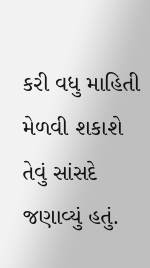કરી વધુ માહિતી
મેળવી શકાશે તેવું સાંસદે જણાવ્યું હતું.